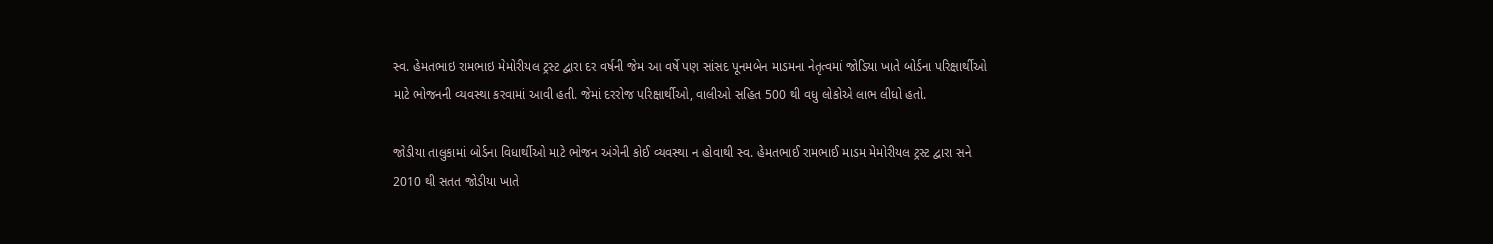સ્વ. હેમતભાઇ રામભાઇ મેમોરીયલ ટ્રસ્ટ દ્વારા દર વર્ષની જેમ આ વર્ષે પણ સાંસદ પૂનમબેન માડમના નેતૃત્વમાં જોડિયા ખાતે બોર્ડના પરિક્ષાર્થીઓ માટે ભોજનની વ્યવસ્થા કરવામાં આવી હતી. જેમાં દરરોજ પરિક્ષાર્થીઓ, વાલીઓ સહિત 500 થી વધુ લોકોએ લાભ લીધો હતો.

જોડીયા તાલુકામાં બોર્ડના વિધાર્થીઓ માટે ભોજન અંગેની કોઈ વ્યવસ્થા ન હોવાથી સ્વ. હેમતભાઈ રામભાઈ માડમ મેમોરીયલ ટ્રસ્ટ દ્વારા સને 2010 થી સતત જોડીયા ખાતે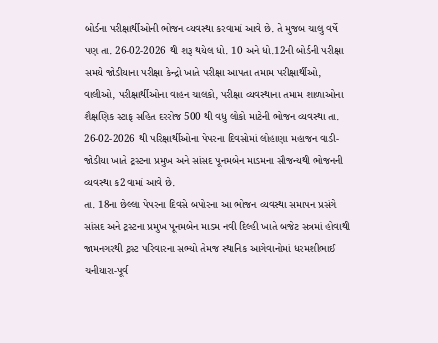બોર્ડના પરીક્ષાર્થીઓની ભોજન વ્યવસ્થા કરવામાં આવે છે. તે મુજબ ચાલુ વર્ષે પણ તા. 26-02-2026 થી શરૂ થયેલ ધો. 10 અને ધો.12ની બોર્ડની પરીક્ષા સમયે જોડીયાના પરીક્ષા કેન્દ્રો ખાતે પરીક્ષા આપતા તમામ પરીક્ષાર્થીઓ, વાલીઓ, પરીક્ષાર્થીઓના વાહન ચાલકો, પરીક્ષા વ્યવસ્થાના તમામ શાળાઓના શૈક્ષણિક સ્ટાફ સહિત દરરોજ 500 થી વધુ લોકો માટેની ભોજન વ્યવસ્થા તા. 26-02-2026 થી પરિક્ષાર્થીઓના પેપરના દિવસોમાં લોહાણા મહાજન વાડી-જોડીયા ખાતે ટ્રસ્ટના પ્રમુખ અને સાંસદ પૂનમબેન માડમના સૌજન્યથી ભોજનની વ્યવસ્થા ક2વામાં આવે છે.
તા. 18ના છેલ્લા પેપરના દિવસે બપોરના આ ભોજન વ્યવસ્થા સમાપન પ્રસંગે સાંસદ અને ટ્રસ્ટના પ્રમુખ પૂનમબેન માડમ નવી દિલ્હી ખાતે બજેટ સત્રમાં હોવાથી જામનગરથી ટ્રસ્ટ પરિવારના સભ્યો તેમજ સ્થાનિક આગેવાનોમાં ધરમશીભાઈ ચનીયારા-પૂર્વ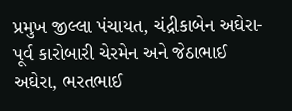પ્રમુખ જીલ્લા પંચાયત, ચંદ્રીકાબેન અઘેરા-પૂર્વ કારોબારી ચેરમેન અને જેઠાભાઈ અઘેરા, ભરતભાઈ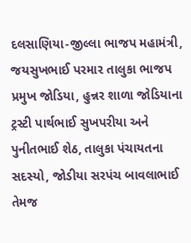દલસાણિયા-જીલ્લા ભાજપ મહામંત્રી, જયસુખભાઈ પરમાર તાલુકા ભાજપ પ્રમુખ જોડિયા, હુન્નર શાળા જોડિયાના ટ્રસ્ટી પાર્થભાઈ સુખપરીયા અને પુનીતભાઈ શેઠ, તાલુકા પંચાયતના સદસ્યો, જોડીયા સરપંચ બાવલાભાઈ તેમજ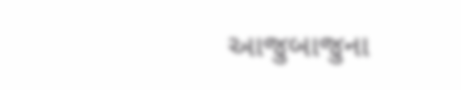આજુબાજુના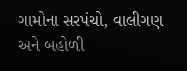ગામોના સરપંચો, વાલીગણ અને બહોળી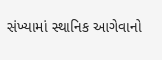સંખ્યામાં સ્થાનિક આગેવાનો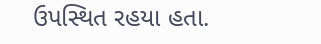ઉપસ્થિત રહયા હતા.